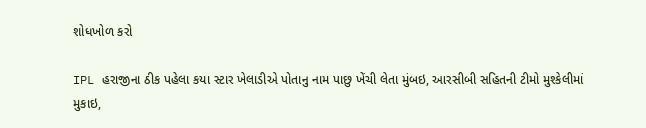શોધખોળ કરો

IPL હરાજીના ઠીક પહેલા કયા સ્ટાર ખેલાડીએ પોતાનુ નામ પાછુ ખેંચી લેતા મુંબઇ, આરસીબી સહિતની ટીમો મુશ્કેલીમાં મુકાઇ,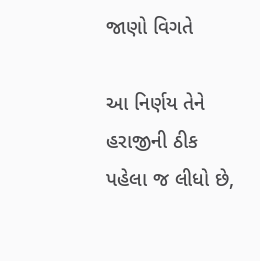જાણો વિગતે

આ નિર્ણય તેને હરાજીની ઠીક પહેલા જ લીધો છે,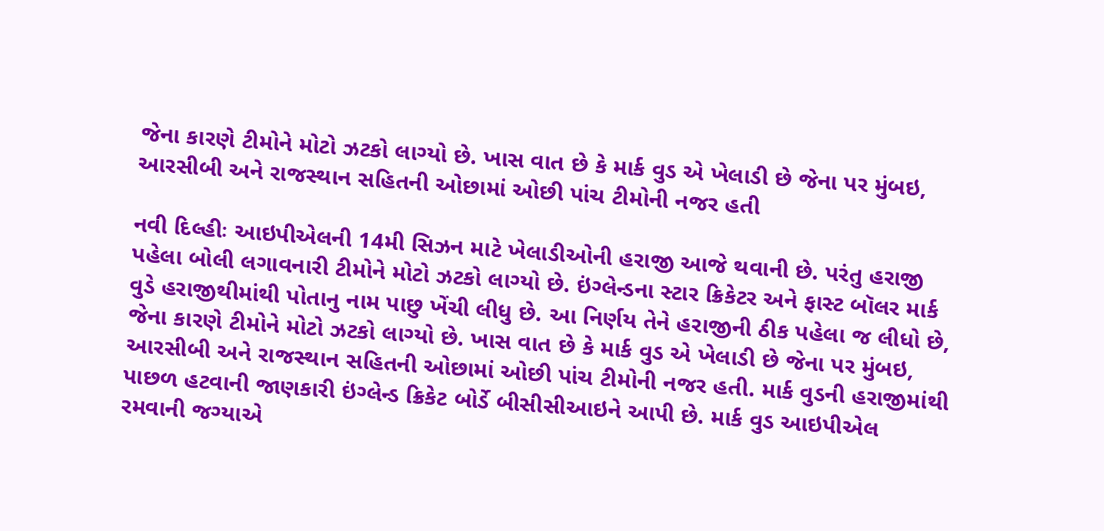જેના કારણે ટીમોને મોટો ઝટકો લાગ્યો છે. ખાસ વાત છે કે માર્ક વુડ એ ખેલાડી છે જેના પર મુંબઇ, આરસીબી અને રાજસ્થાન સહિતની ઓછામાં ઓછી પાંચ ટીમોની નજર હતી

નવી દિલ્હીઃ આઇપીએલની 14મી સિઝન માટે ખેલાડીઓની હરાજી આજે થવાની છે. પરંતુ હરાજી પહેલા બોલી લગાવનારી ટીમોને મોટો ઝટકો લાગ્યો છે. ઇંગ્લેન્ડના સ્ટાર ક્રિકેટર અને ફાસ્ટ બૉલર માર્ક વુડે હરાજીથીમાંથી પોતાનુ નામ પાછુ ખેંચી લીધુ છે. આ નિર્ણય તેને હરાજીની ઠીક પહેલા જ લીધો છે, જેના કારણે ટીમોને મોટો ઝટકો લાગ્યો છે. ખાસ વાત છે કે માર્ક વુડ એ ખેલાડી છે જેના પર મુંબઇ, આરસીબી અને રાજસ્થાન સહિતની ઓછામાં ઓછી પાંચ ટીમોની નજર હતી. માર્ક વુડની હરાજીમાંથી પાછળ હટવાની જાણકારી ઇંગ્લેન્ડ ક્રિકેટ બોર્ડે બીસીસીઆઇને આપી છે. માર્ક વુડ આઇપીએલ રમવાની જગ્યાએ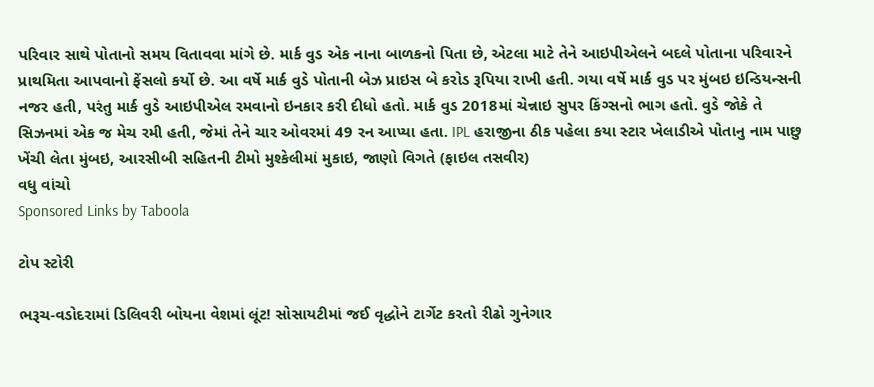પરિવાર સાથે પોતાનો સમય વિતાવવા માંગે છે. માર્ક વુડ એક નાના બાળકનો પિતા છે, એટલા માટે તેને આઇપીએલને બદલે પોતાના પરિવારને પ્રાથમિતા આપવાનો ફેંસલો કર્યો છે. આ વર્ષે માર્ક વુડે પોતાની બેઝ પ્રાઇસ બે કરોડ રૂપિયા રાખી હતી. ગયા વર્ષે માર્ક વુડ પર મુંબઇ ઇન્ડિયન્સની નજર હતી, પરંતુ માર્ક વુડે આઇપીએલ રમવાનો ઇનકાર કરી દીધો હતો. માર્ક વુડ 2018માં ચેન્નાઇ સુપર કિંગ્સનો ભાગ હતો. વુડે જોકે તે સિઝનમાં એક જ મેચ રમી હતી, જેમાં તેને ચાર ઓવરમાં 49 રન આપ્યા હતા. IPL હરાજીના ઠીક પહેલા કયા સ્ટાર ખેલાડીએ પોતાનુ નામ પાછુ ખેંચી લેતા મુંબઇ, આરસીબી સહિતની ટીમો મુશ્કેલીમાં મુકાઇ, જાણો વિગતે (ફાઇલ તસવીર)
વધુ વાંચો
Sponsored Links by Taboola

ટોપ સ્ટોરી

ભરૂચ-વડોદરામાં ડિલિવરી બોયના વેશમાં લૂંટ! સોસાયટીમાં જઈ વૃદ્ધોને ટાર્ગેટ કરતો રીઢો ગુનેગાર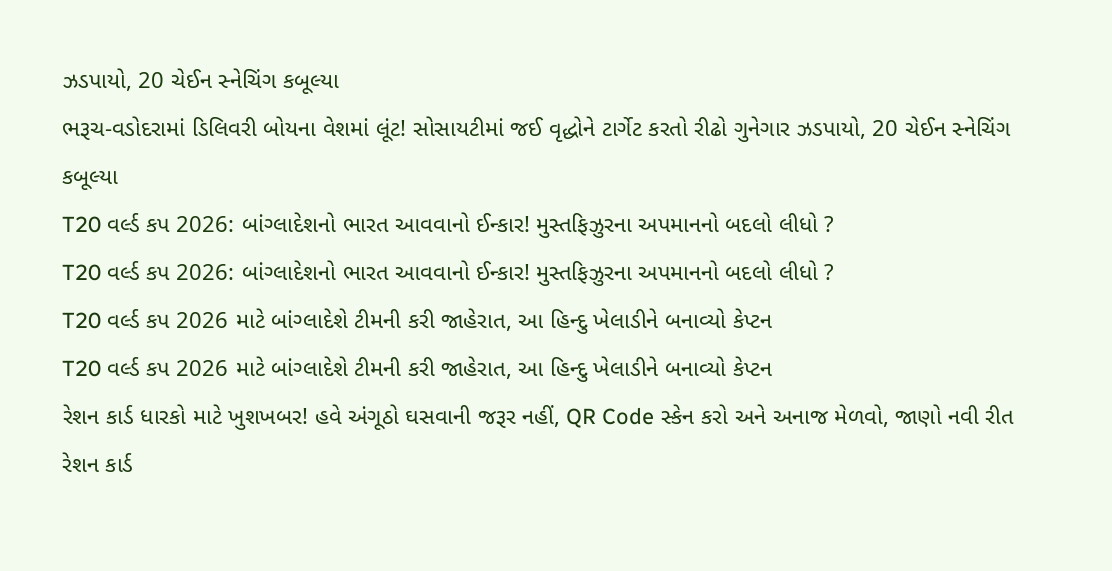ઝડપાયો, 20 ચેઈન સ્નેચિંગ કબૂલ્યા
ભરૂચ-વડોદરામાં ડિલિવરી બોયના વેશમાં લૂંટ! સોસાયટીમાં જઈ વૃદ્ધોને ટાર્ગેટ કરતો રીઢો ગુનેગાર ઝડપાયો, 20 ચેઈન સ્નેચિંગ કબૂલ્યા
T20 વર્લ્ડ કપ 2026: બાંગ્લાદેશનો ભારત આવવાનો ઈન્કાર! મુસ્તફિઝુરના અપમાનનો બદલો લીધો ?
T20 વર્લ્ડ કપ 2026: બાંગ્લાદેશનો ભારત આવવાનો ઈન્કાર! મુસ્તફિઝુરના અપમાનનો બદલો લીધો ?
T20 વર્લ્ડ કપ 2026 માટે બાંગ્લાદેશે ટીમની કરી જાહેરાત, આ હિન્દુ ખેલાડીને બનાવ્યો કેપ્ટન
T20 વર્લ્ડ કપ 2026 માટે બાંગ્લાદેશે ટીમની કરી જાહેરાત, આ હિન્દુ ખેલાડીને બનાવ્યો કેપ્ટન
રેશન કાર્ડ ધારકો માટે ખુશખબર! હવે અંગૂઠો ઘસવાની જરૂર નહીં, QR Code સ્કેન કરો અને અનાજ મેળવો, જાણો નવી રીત
રેશન કાર્ડ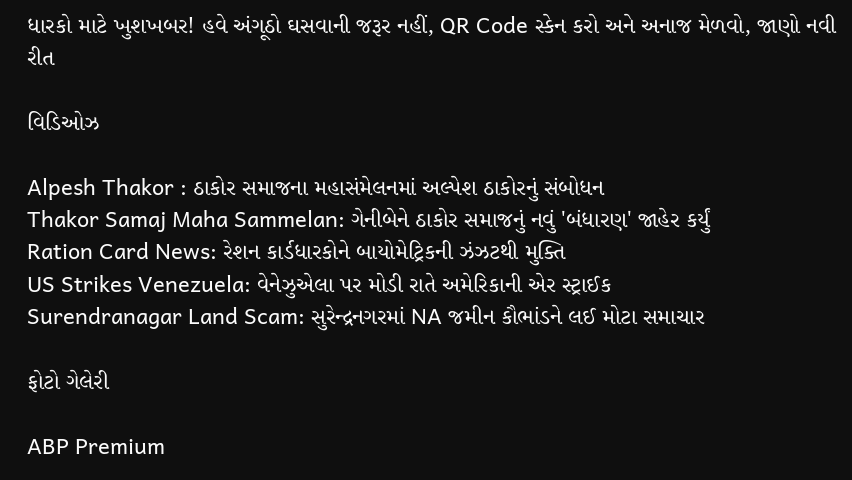ધારકો માટે ખુશખબર! હવે અંગૂઠો ઘસવાની જરૂર નહીં, QR Code સ્કેન કરો અને અનાજ મેળવો, જાણો નવી રીત

વિડિઓઝ

Alpesh Thakor : ઠાકોર સમાજના મહાસંમેલનમાં અલ્પેશ ઠાકોરનું સંબોધન
Thakor Samaj Maha Sammelan: ગેનીબેને ઠાકોર સમાજનું નવું 'બંધારણ' જાહેર કર્યું
Ration Card News: રેશન કાર્ડધારકોને બાયોમેટ્રિકની ઝંઝટથી મુક્તિ
US Strikes Venezuela: વેનેઝુએલા પર મોડી રાતે અમેરિકાની એર સ્ટ્રાઈક
Surendranagar Land Scam: સુરેન્દ્રનગરમાં NA જમીન કૌભાંડને લઈ મોટા સમાચાર

ફોટો ગેલેરી

ABP Premium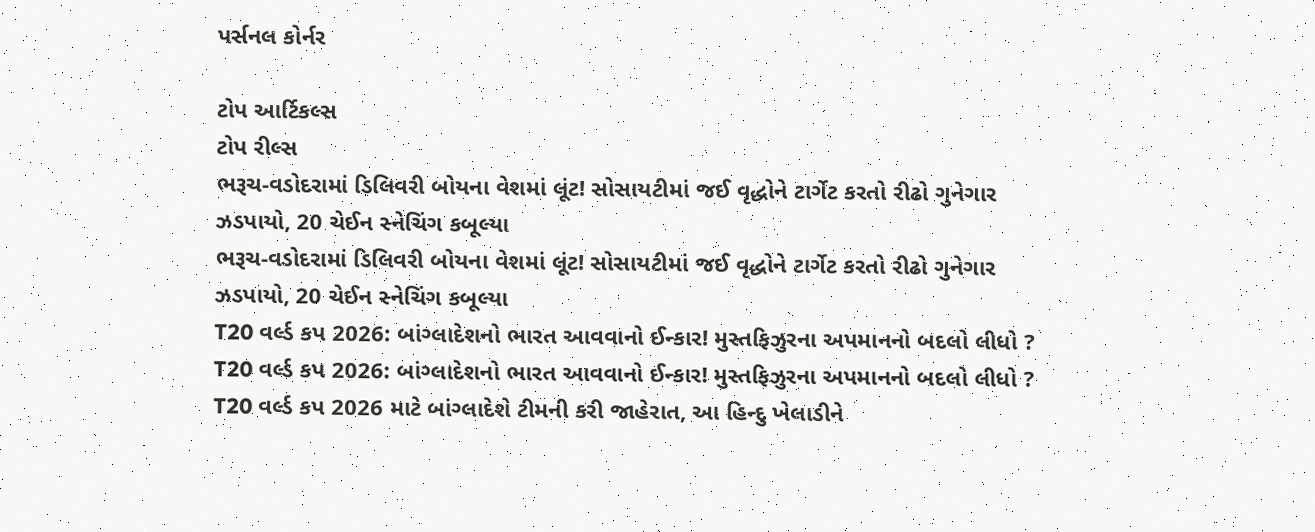પર્સનલ કોર્નર

ટોપ આર્ટિકલ્સ
ટોપ રીલ્સ
ભરૂચ-વડોદરામાં ડિલિવરી બોયના વેશમાં લૂંટ! સોસાયટીમાં જઈ વૃદ્ધોને ટાર્ગેટ કરતો રીઢો ગુનેગાર ઝડપાયો, 20 ચેઈન સ્નેચિંગ કબૂલ્યા
ભરૂચ-વડોદરામાં ડિલિવરી બોયના વેશમાં લૂંટ! સોસાયટીમાં જઈ વૃદ્ધોને ટાર્ગેટ કરતો રીઢો ગુનેગાર ઝડપાયો, 20 ચેઈન સ્નેચિંગ કબૂલ્યા
T20 વર્લ્ડ કપ 2026: બાંગ્લાદેશનો ભારત આવવાનો ઈન્કાર! મુસ્તફિઝુરના અપમાનનો બદલો લીધો ?
T20 વર્લ્ડ કપ 2026: બાંગ્લાદેશનો ભારત આવવાનો ઈન્કાર! મુસ્તફિઝુરના અપમાનનો બદલો લીધો ?
T20 વર્લ્ડ કપ 2026 માટે બાંગ્લાદેશે ટીમની કરી જાહેરાત, આ હિન્દુ ખેલાડીને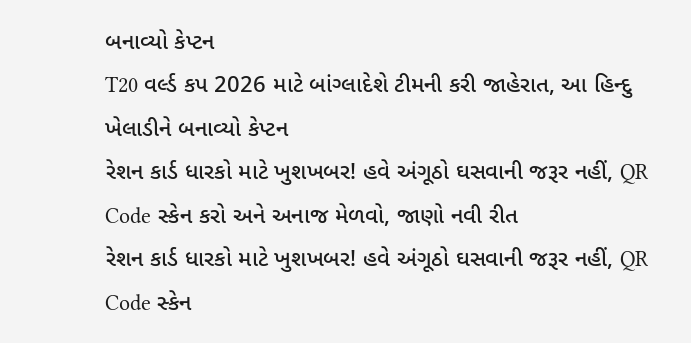બનાવ્યો કેપ્ટન
T20 વર્લ્ડ કપ 2026 માટે બાંગ્લાદેશે ટીમની કરી જાહેરાત, આ હિન્દુ ખેલાડીને બનાવ્યો કેપ્ટન
રેશન કાર્ડ ધારકો માટે ખુશખબર! હવે અંગૂઠો ઘસવાની જરૂર નહીં, QR Code સ્કેન કરો અને અનાજ મેળવો, જાણો નવી રીત
રેશન કાર્ડ ધારકો માટે ખુશખબર! હવે અંગૂઠો ઘસવાની જરૂર નહીં, QR Code સ્કેન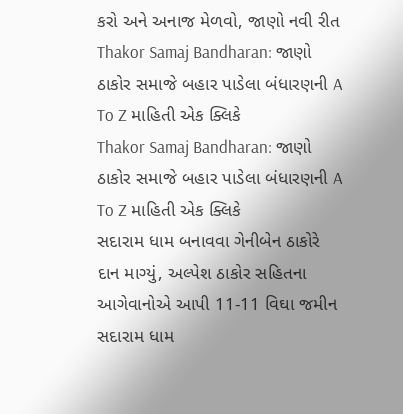કરો અને અનાજ મેળવો, જાણો નવી રીત
Thakor Samaj Bandharan: જાણો ઠાકોર સમાજે બહાર પાડેલા બંધારણની A To Z માહિતી એક ક્લિકે
Thakor Samaj Bandharan: જાણો ઠાકોર સમાજે બહાર પાડેલા બંધારણની A To Z માહિતી એક ક્લિકે
સદારામ ધામ બનાવવા ગેનીબેન ઠાકોરે દાન માગ્યું, અલ્પેશ ઠાકોર સહિતના આગેવાનોએ આપી 11-11 વિઘા જમીન
સદારામ ધામ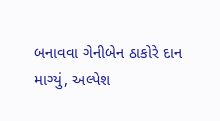બનાવવા ગેનીબેન ઠાકોરે દાન માગ્યું, અલ્પેશ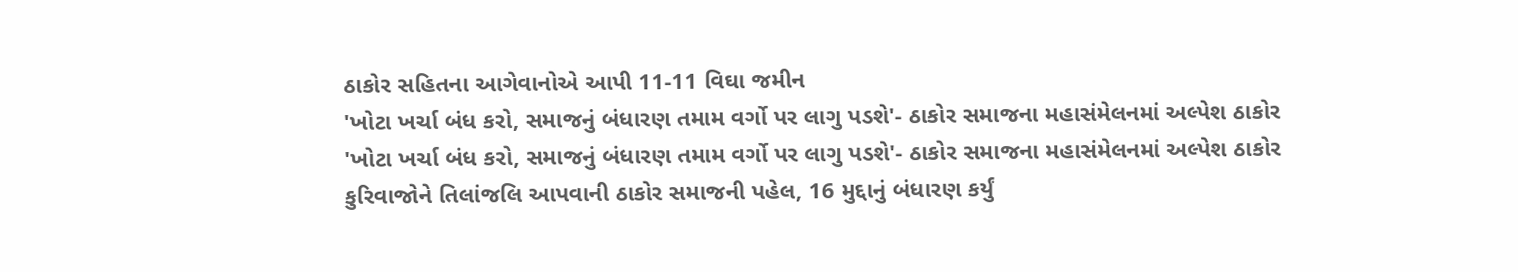ઠાકોર સહિતના આગેવાનોએ આપી 11-11 વિઘા જમીન
'ખોટા ખર્ચા બંધ કરો, સમાજનું બંધારણ તમામ વર્ગો પર લાગુ પડશે'- ઠાકોર સમાજના મહાસંમેલનમાં અલ્પેશ ઠાકોર
'ખોટા ખર્ચા બંધ કરો, સમાજનું બંધારણ તમામ વર્ગો પર લાગુ પડશે'- ઠાકોર સમાજના મહાસંમેલનમાં અલ્પેશ ઠાકોર
કુરિવાજોને તિલાંજલિ આપવાની ઠાકોર સમાજની પહેલ, 16 મુદ્દાનું બંધારણ કર્યું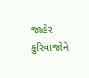જાહેર
કુરિવાજોને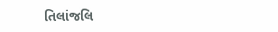તિલાંજલિ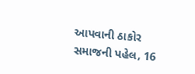આપવાની ઠાકોર સમાજની પહેલ, 16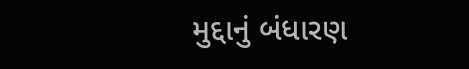મુદ્દાનું બંધારણ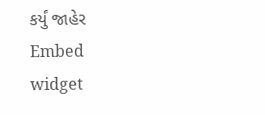કર્યું જાહેર
Embed widget